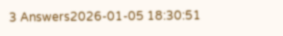3 Answers2026-01-05 18:30:51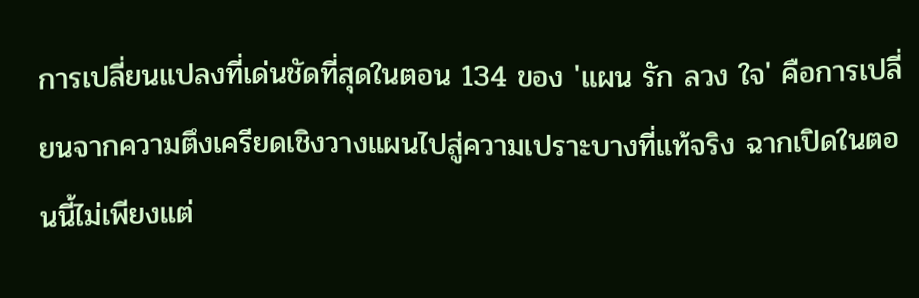การเปลี่ยนแปลงที่เด่นชัดที่สุดในตอน 134 ของ 'แผน รัก ลวง ใจ' คือการเปลี่ยนจากความตึงเครียดเชิงวางแผนไปสู่ความเปราะบางที่แท้จริง ฉากเปิดในตอนนี้ไม่เพียงแต่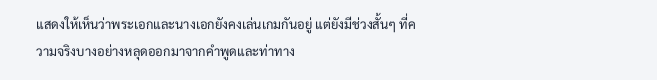แสดงให้เห็นว่าพระเอกและนางเอกยังคงเล่นเกมกันอยู่ แต่ยังมีช่วงสั้นๆ ที่ความจริงบางอย่างหลุดออกมาจากคำพูดและท่าทาง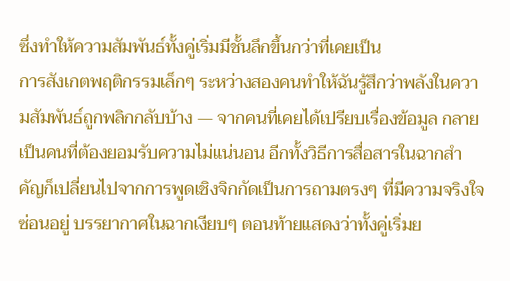ซึ่งทำให้ความสัมพันธ์ทั้งคู่เริ่มมีชั้นลึกขึ้นกว่าที่เคยเป็น
การสังเกตพฤติกรรมเล็กๆ ระหว่างสองคนทำให้ฉันรู้สึกว่าพลังในความสัมพันธ์ถูกพลิกกลับบ้าง — จากคนที่เคยได้เปรียบเรื่องข้อมูล กลายเป็นคนที่ต้องยอมรับความไม่แน่นอน อีกทั้งวิธีการสื่อสารในฉากสำคัญก็เปลี่ยนไปจากการพูดเชิงจิกกัดเป็นการถามตรงๆ ที่มีความจริงใจซ่อนอยู่ บรรยากาศในฉากเงียบๆ ตอนท้ายแสดงว่าทั้งคู่เริ่มย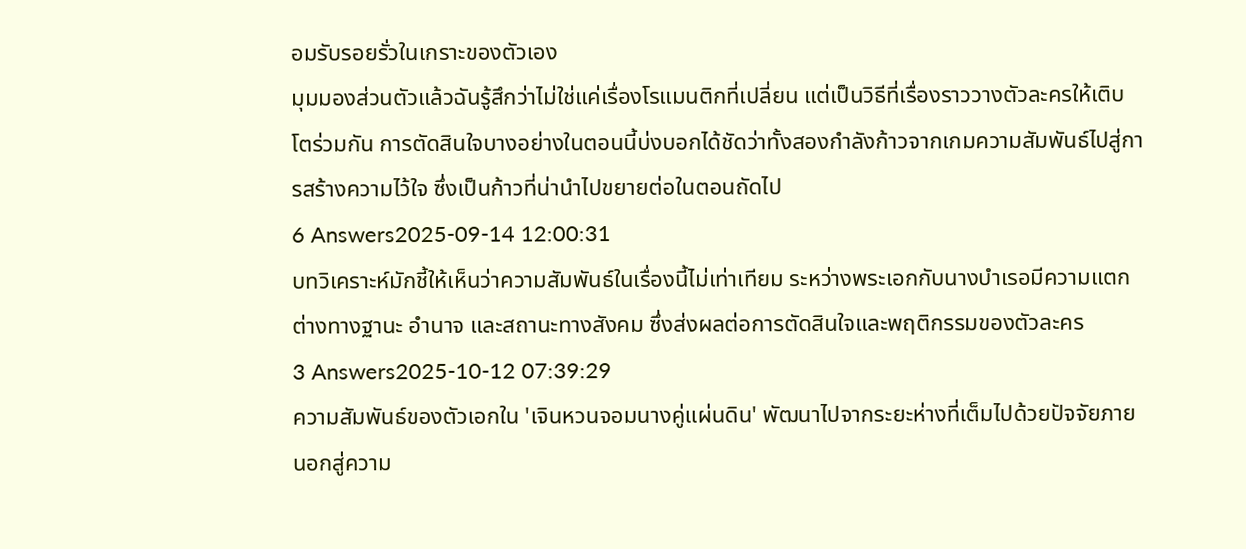อมรับรอยรั่วในเกราะของตัวเอง
มุมมองส่วนตัวแล้วฉันรู้สึกว่าไม่ใช่แค่เรื่องโรแมนติกที่เปลี่ยน แต่เป็นวิธีที่เรื่องราววางตัวละครให้เติบโตร่วมกัน การตัดสินใจบางอย่างในตอนนี้บ่งบอกได้ชัดว่าทั้งสองกำลังก้าวจากเกมความสัมพันธ์ไปสู่การสร้างความไว้ใจ ซึ่งเป็นก้าวที่น่านำไปขยายต่อในตอนถัดไป
6 Answers2025-09-14 12:00:31
บทวิเคราะห์มักชี้ให้เห็นว่าความสัมพันธ์ในเรื่องนี้ไม่เท่าเทียม ระหว่างพระเอกกับนางบำเรอมีความแตกต่างทางฐานะ อำนาจ และสถานะทางสังคม ซึ่งส่งผลต่อการตัดสินใจและพฤติกรรมของตัวละคร
3 Answers2025-10-12 07:39:29
ความสัมพันธ์ของตัวเอกใน 'เจินหวนจอมนางคู่แผ่นดิน' พัฒนาไปจากระยะห่างที่เต็มไปด้วยปัจจัยภายนอกสู่ความ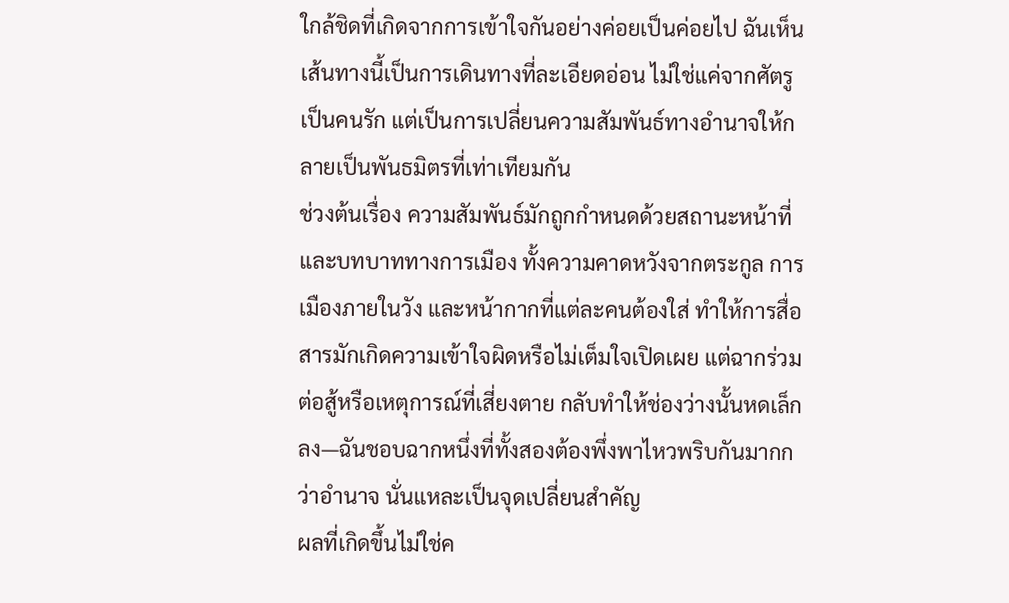ใกล้ชิดที่เกิดจากการเข้าใจกันอย่างค่อยเป็นค่อยไป ฉันเห็นเส้นทางนี้เป็นการเดินทางที่ละเอียดอ่อน ไม่ใช่แค่จากศัตรูเป็นคนรัก แต่เป็นการเปลี่ยนความสัมพันธ์ทางอำนาจให้กลายเป็นพันธมิตรที่เท่าเทียมกัน
ช่วงต้นเรื่อง ความสัมพันธ์มักถูกกำหนดด้วยสถานะหน้าที่และบทบาททางการเมือง ทั้งความคาดหวังจากตระกูล การเมืองภายในวัง และหน้ากากที่แต่ละคนต้องใส่ ทำให้การสื่อสารมักเกิดความเข้าใจผิดหรือไม่เต็มใจเปิดเผย แต่ฉากร่วมต่อสู้หรือเหตุการณ์ที่เสี่ยงตาย กลับทำให้ช่องว่างนั้นหดเล็กลง—ฉันชอบฉากหนึ่งที่ทั้งสองต้องพึ่งพาไหวพริบกันมากกว่าอำนาจ นั่นแหละเป็นจุดเปลี่ยนสำคัญ
ผลที่เกิดขึ้นไม่ใช่ค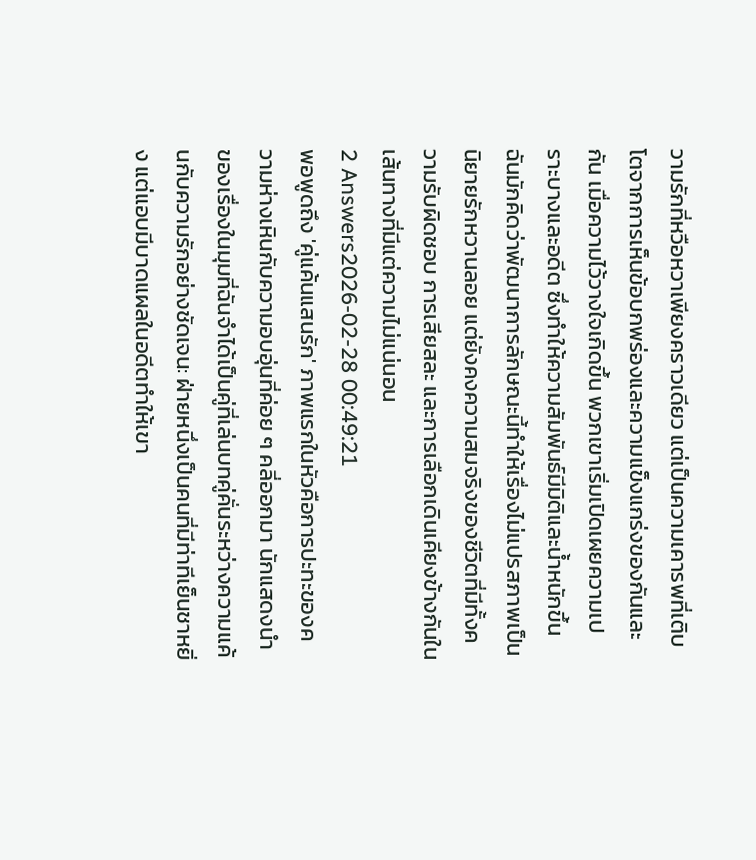วามรักที่หวือหวาเพียงคราวเดียว แต่เป็นความเคารพที่เติบโตจากการเห็นข้อบกพร่องและความแข็งแกร่งของกันและกัน เมื่อความไว้วางใจเกิดขึ้น พวกเขาเริ่มเปิดเผยความเปราะบางและอดีต ซึ่งทำให้ความสัมพันธ์มีมิติและน้ำหนักขึ้น ฉันมักคิดว่าพัฒนาการลักษณะนี้ทำให้เรื่องไม่แปรสภาพเป็นนิยายรักหวานลอย แต่ยังคงความสมจริงของชีวิตที่มีทั้งความรับผิดชอบ การเสียสละ และการเลือกเดินเคียงข้างกันในเส้นทางที่มีแต่ความไม่แน่นอน
2 Answers2026-02-28 00:49:21
พอพูดถึง 'คู่แค้นแสนรัก' ภาพแรกในหัวคือการปะทะของความห่างเหินกับความอบอุ่นที่ค่อย ๆ คลี่ออกมา นักแสดงนำของเรื่องในมุมที่ฉันจำได้เป็นคู่ที่เล่นบทคู่คั่นระหว่างความแค้นกับความรักอย่างชัดเจน: ฝ่ายหนึ่งเป็นคนที่มีท่าทีเย็นชาหยิ่ง แต่แอบมีบาดแผลในอดีตทำให้เขา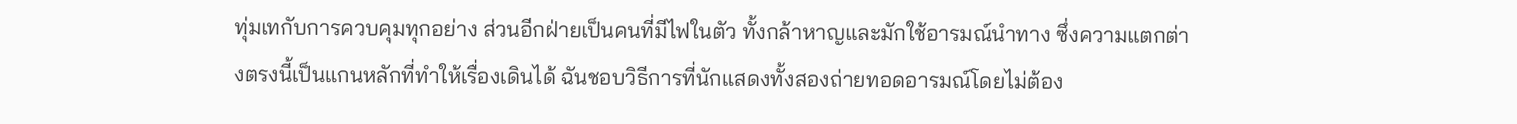ทุ่มเทกับการควบคุมทุกอย่าง ส่วนอีกฝ่ายเป็นคนที่มีไฟในตัว ทั้งกล้าหาญและมักใช้อารมณ์นำทาง ซึ่งความแตกต่างตรงนี้เป็นแกนหลักที่ทำให้เรื่องเดินได้ ฉันชอบวิธีการที่นักแสดงทั้งสองถ่ายทอดอารมณ์โดยไม่ต้อง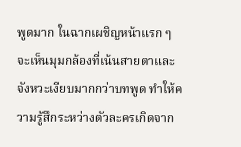พูดมาก ในฉากเผชิญหน้าแรก ๆ จะเห็นมุมกล้องที่เน้นสายตาและจังหวะเงียบมากกว่าบทพูด ทำให้ความรู้สึกระหว่างตัวละครเกิดจาก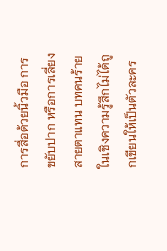การสื่อด้วยนิ้วมือ การขยับปาก หรือการเลี่ยงสายตาแทน บทคนร้ายในเชิงความรู้สึกไม่ได้ถูกเขียนให้เป็นตัวละคร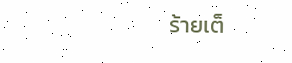ร้ายเต็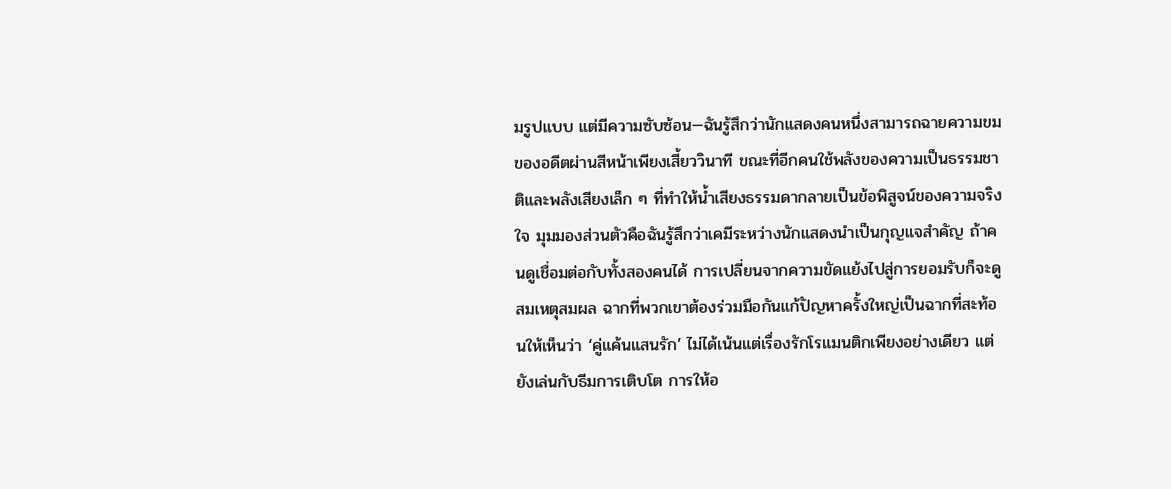มรูปแบบ แต่มีความซับซ้อน—ฉันรู้สึกว่านักแสดงคนหนึ่งสามารถฉายความขมของอดีตผ่านสีหน้าเพียงเสี้ยววินาที ขณะที่อีกคนใช้พลังของความเป็นธรรมชาติและพลังเสียงเล็ก ๆ ที่ทำให้น้ำเสียงธรรมดากลายเป็นข้อพิสูจน์ของความจริงใจ มุมมองส่วนตัวคือฉันรู้สึกว่าเคมีระหว่างนักแสดงนำเป็นกุญแจสำคัญ ถ้าคนดูเชื่อมต่อกับทั้งสองคนได้ การเปลี่ยนจากความขัดแย้งไปสู่การยอมรับก็จะดูสมเหตุสมผล ฉากที่พวกเขาต้องร่วมมือกันแก้ปัญหาครั้งใหญ่เป็นฉากที่สะท้อนให้เห็นว่า ‘คู่แค้นแสนรัก’ ไม่ได้เน้นแต่เรื่องรักโรแมนติกเพียงอย่างเดียว แต่ยังเล่นกับธีมการเติบโต การให้อ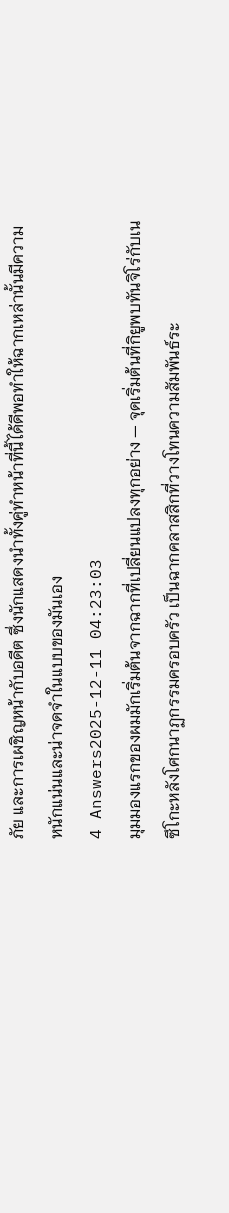ภัย และการเผชิญหน้ากับอดีต ซึ่งนักแสดงนำทั้งคู่ทำหน้าที่นี้ได้ดีพอทำให้ฉากเหล่านั้นมีความหนักแน่นและน่าจดจำในแบบของมันเอง
4 Answers2025-12-11 04:23:03
มุมมองแรกของผมมักเริ่มต้นจากฉากที่เปลี่ยนแปลงทุกอย่าง — จุดเริ่มต้นที่กิยูพบทันจิโร่กับเนซึโกะหลังโศกนาฏกรรมครอบครัว เป็นฉากคลาสสิกที่วางโทนความสัมพันธ์ระ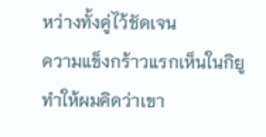หว่างทั้งคู่ไว้ชัดเจน
ความแข็งกร้าวแรกเห็นในกิยูทำให้ผมคิดว่าเขา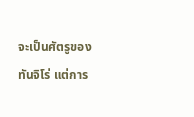จะเป็นศัตรูของทันจิโร่ แต่การ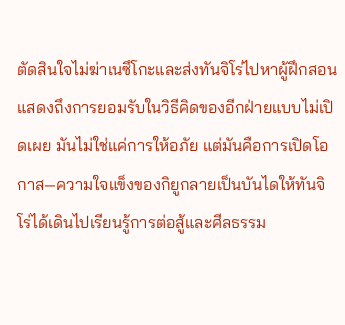ตัดสินใจไม่ฆ่าเนซึโกะและส่งทันจิโร่ไปหาผู้ฝึกสอนแสดงถึงการยอมรับในวิธีคิดของอีกฝ่ายแบบไม่เปิดเผย มันไม่ใช่แค่การให้อภัย แต่มันคือการเปิดโอกาส—ความใจแข็งของกิยูกลายเป็นบันไดให้ทันจิโร่ได้เดินไปเรียนรู้การต่อสู้และศีลธรรม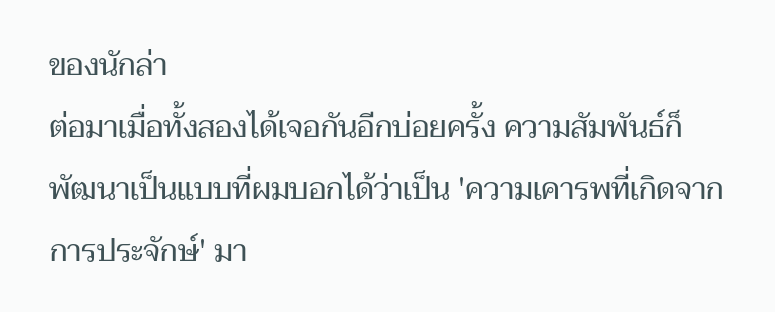ของนักล่า
ต่อมาเมื่อทั้งสองได้เจอกันอีกบ่อยครั้ง ความสัมพันธ์ก็พัฒนาเป็นแบบที่ผมบอกได้ว่าเป็น 'ความเคารพที่เกิดจากการประจักษ์' มา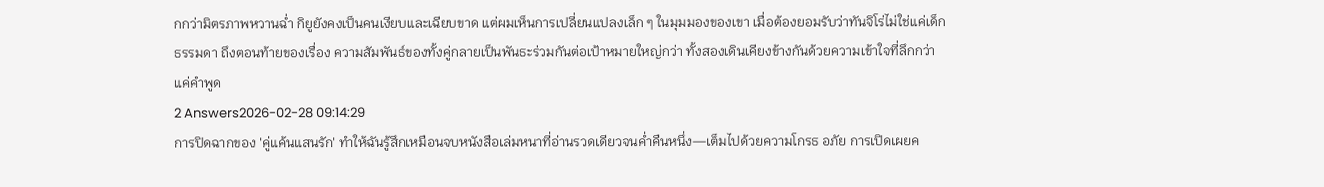กกว่ามิตรภาพหวานฉ่ำ กิยูยังคงเป็นคนเงียบและเฉียบขาด แต่ผมเห็นการเปลี่ยนแปลงเล็ก ๆ ในมุมมองของเขา เมื่อต้องยอมรับว่าทันจิโร่ไม่ใช่แค่เด็กธรรมดา ถึงตอนท้ายของเรื่อง ความสัมพันธ์ของทั้งคู่กลายเป็นพันธะร่วมกันต่อเป้าหมายใหญ่กว่า ทั้งสองเดินเคียงข้างกันด้วยความเข้าใจที่ลึกกว่าแค่คำพูด
2 Answers2026-02-28 09:14:29
การปิดฉากของ 'คู่แค้นแสนรัก' ทำให้ฉันรู้สึกเหมือนจบหนังสือเล่มหนาที่อ่านรวดเดียวจนค่ำคืนหนึ่ง—เต็มไปด้วยความโกรธ อภัย การเปิดเผยค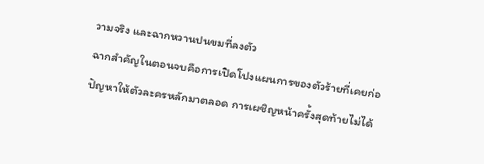วามจริง และฉากหวานปนขมที่ลงตัว
ฉากสำคัญในตอนจบคือการเปิดโปงแผนการของตัวร้ายที่เคยก่อปัญหาให้ตัวละครหลักมาตลอด การเผชิญหน้าครั้งสุดท้ายไม่ได้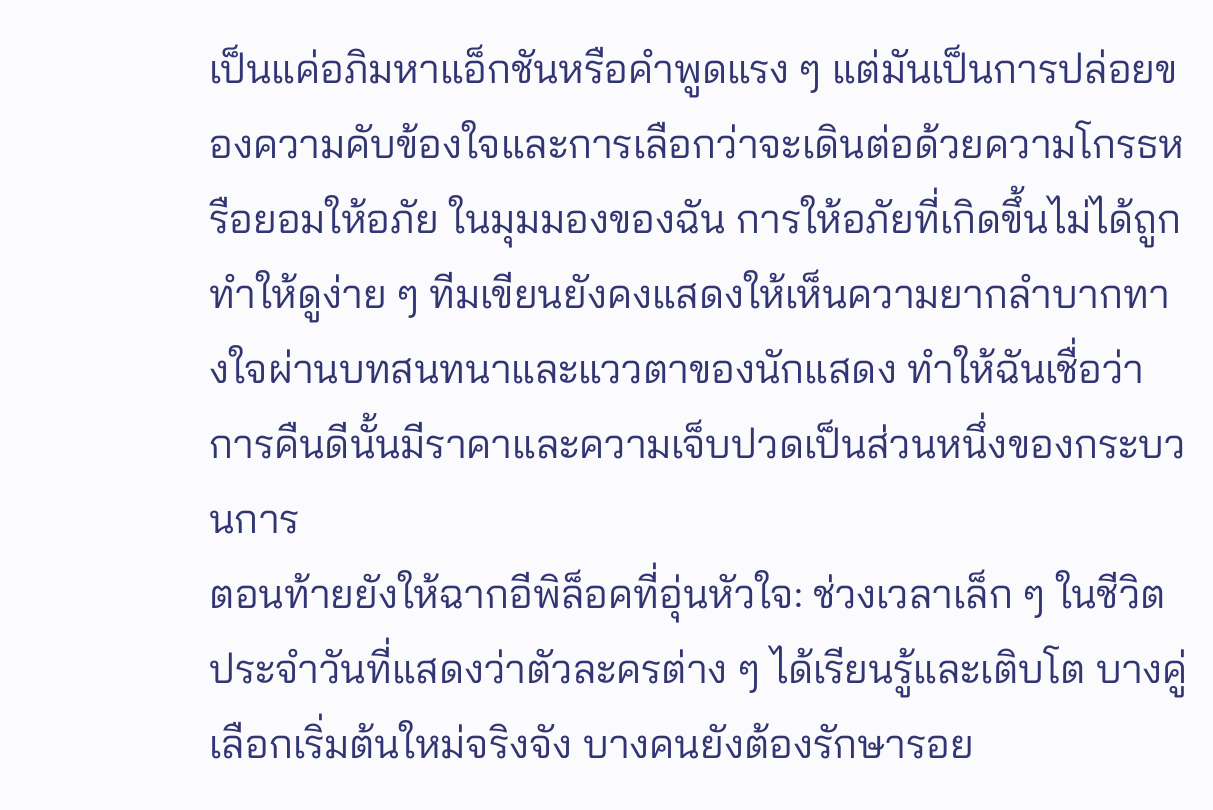เป็นแค่อภิมหาแอ็กชันหรือคำพูดแรง ๆ แต่มันเป็นการปล่อยของความคับข้องใจและการเลือกว่าจะเดินต่อด้วยความโกรธหรือยอมให้อภัย ในมุมมองของฉัน การให้อภัยที่เกิดขึ้นไม่ได้ถูกทำให้ดูง่าย ๆ ทีมเขียนยังคงแสดงให้เห็นความยากลำบากทางใจผ่านบทสนทนาและแววตาของนักแสดง ทำให้ฉันเชื่อว่าการคืนดีนั้นมีราคาและความเจ็บปวดเป็นส่วนหนึ่งของกระบวนการ
ตอนท้ายยังให้ฉากอีพิล็อคที่อุ่นหัวใจ: ช่วงเวลาเล็ก ๆ ในชีวิตประจำวันที่แสดงว่าตัวละครต่าง ๆ ได้เรียนรู้และเติบโต บางคู่เลือกเริ่มต้นใหม่จริงจัง บางคนยังต้องรักษารอย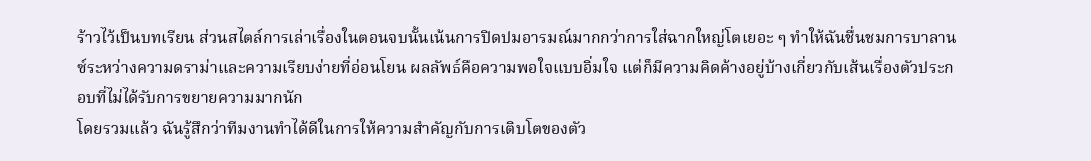ร้าวไว้เป็นบทเรียน ส่วนสไตล์การเล่าเรื่องในตอนจบนั้นเน้นการปิดปมอารมณ์มากกว่าการใส่ฉากใหญ่โตเยอะ ๆ ทำให้ฉันชื่นชมการบาลานซ์ระหว่างความดราม่าและความเรียบง่ายที่อ่อนโยน ผลลัพธ์คือความพอใจแบบอิ่มใจ แต่ก็มีความคิดค้างอยู่บ้างเกี่ยวกับเส้นเรื่องตัวประกอบที่ไม่ได้รับการขยายความมากนัก
โดยรวมแล้ว ฉันรู้สึกว่าทีมงานทำได้ดีในการให้ความสำคัญกับการเติบโตของตัว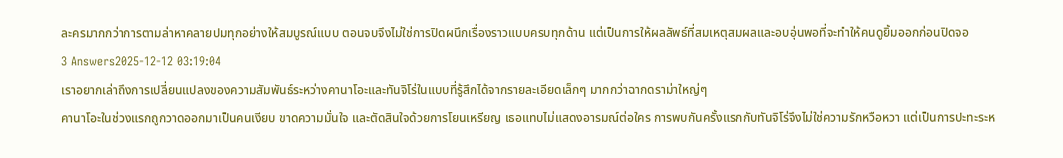ละครมากกว่าการตามล่าหาคลายปมทุกอย่างให้สมบูรณ์แบบ ตอนจบจึงไม่ใช่การปิดผนึกเรื่องราวแบบครบทุกด้าน แต่เป็นการให้ผลลัพธ์ที่สมเหตุสมผลและอบอุ่นพอที่จะทำให้คนดูยิ้มออกก่อนปิดจอ
3 Answers2025-12-12 03:19:04
เราอยากเล่าถึงการเปลี่ยนแปลงของความสัมพันธ์ระหว่างคานาโอะและทันจิโร่ในแบบที่รู้สึกได้จากรายละเอียดเล็กๆ มากกว่าฉากดราม่าใหญ่ๆ
คานาโอะในช่วงแรกถูกวาดออกมาเป็นคนเงียบ ขาดความมั่นใจ และตัดสินใจด้วยการโยนเหรียญ เธอแทบไม่แสดงอารมณ์ต่อใคร การพบกันครั้งแรกกับทันจิโร่จึงไม่ใช่ความรักหวือหวา แต่เป็นการปะทะระห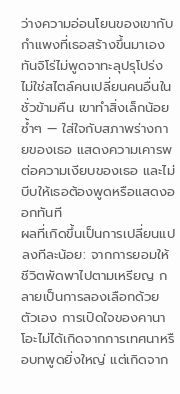ว่างความอ่อนโยนของเขากับกำแพงที่เธอสร้างขึ้นมาเอง ทันจิโร่ไม่พูดจาทะลุปรุโปร่ง ไม่ใช่สไตล์คนเปลี่ยนคนอื่นในชั่วข้ามคืน เขาทำสิ่งเล็กน้อยซ้ำๆ — ใส่ใจกับสภาพร่างกายของเธอ แสดงความเคารพต่อความเงียบของเธอ และไม่บีบให้เธอต้องพูดหรือแสดงออกทันที
ผลที่เกิดขึ้นเป็นการเปลี่ยนแปลงทีละน้อย: จากการยอมให้ชีวิตพัดพาไปตามเหรียญ กลายเป็นการลองเลือกด้วยตัวเอง การเปิดใจของคานาโอะไม่ได้เกิดจากการเทศนาหรือบทพูดยิ่งใหญ่ แต่เกิดจาก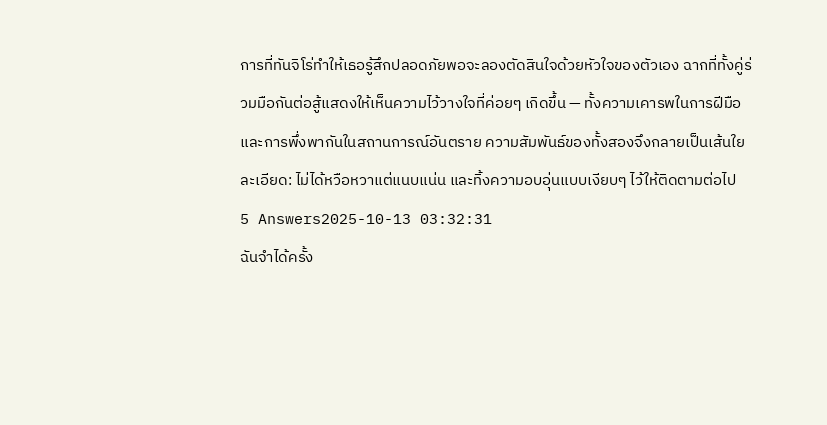การที่ทันจิโร่ทำให้เธอรู้สึกปลอดภัยพอจะลองตัดสินใจด้วยหัวใจของตัวเอง ฉากที่ทั้งคู่ร่วมมือกันต่อสู้แสดงให้เห็นความไว้วางใจที่ค่อยๆ เกิดขึ้น — ทั้งความเคารพในการฝีมือและการพึ่งพากันในสถานการณ์อันตราย ความสัมพันธ์ของทั้งสองจึงกลายเป็นเส้นใยละเอียด: ไม่ได้หวือหวาแต่แนบแน่น และทิ้งความอบอุ่นแบบเงียบๆ ไว้ให้ติดตามต่อไป
5 Answers2025-10-13 03:32:31
ฉันจำได้ครั้ง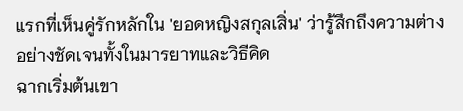แรกที่เห็นคู่รักหลักใน 'ยอดหญิงสกุลเสิ่น' ว่ารู้สึกถึงความต่างอย่างชัดเจนทั้งในมารยาทและวิธีคิด
ฉากเริ่มต้นเขา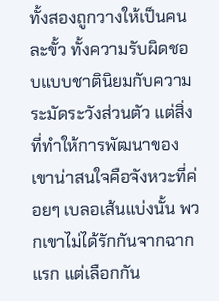ทั้งสองถูกวางให้เป็นคนละขั้ว ทั้งความรับผิดชอบแบบชาตินิยมกับความระมัดระวังส่วนตัว แต่สิ่งที่ทำให้การพัฒนาของเขาน่าสนใจคือจังหวะที่ค่อยๆ เบลอเส้นแบ่งนั้น พวกเขาไม่ได้รักกันจากฉากแรก แต่เลือกกัน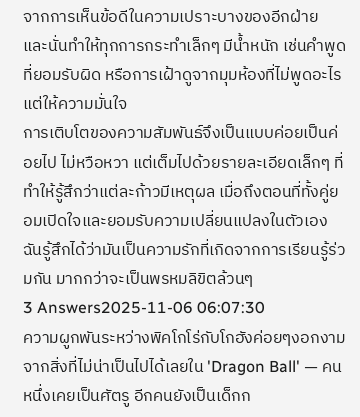จากการเห็นข้อดีในความเปราะบางของอีกฝ่าย และนั่นทำให้ทุกการกระทำเล็กๆ มีน้ำหนัก เช่นคำพูดที่ยอมรับผิด หรือการเฝ้าดูจากมุมห้องที่ไม่พูดอะไรแต่ให้ความมั่นใจ
การเติบโตของความสัมพันธ์จึงเป็นแบบค่อยเป็นค่อยไป ไม่หวือหวา แต่เต็มไปด้วยรายละเอียดเล็กๆ ที่ทำให้รู้สึกว่าแต่ละก้าวมีเหตุผล เมื่อถึงตอนที่ทั้งคู่ยอมเปิดใจและยอมรับความเปลี่ยนแปลงในตัวเอง ฉันรู้สึกได้ว่ามันเป็นความรักที่เกิดจากการเรียนรู้ร่วมกัน มากกว่าจะเป็นพรหมลิขิตล้วนๆ
3 Answers2025-11-06 06:07:30
ความผูกพันระหว่างพิคโกโร่กับโกฮังค่อยๆงอกงามจากสิ่งที่ไม่น่าเป็นไปได้เลยใน 'Dragon Ball' — คนหนึ่งเคยเป็นศัตรู อีกคนยังเป็นเด็กก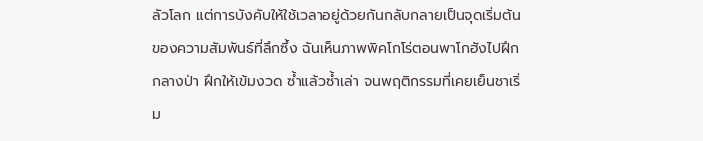ลัวโลก แต่การบังคับให้ใช้เวลาอยู่ด้วยกันกลับกลายเป็นจุดเริ่มต้นของความสัมพันธ์ที่ลึกซึ้ง ฉันเห็นภาพพิคโกโร่ตอนพาโกฮังไปฝึกกลางป่า ฝึกให้เข้มงวด ซ้ำแล้วซ้ำเล่า จนพฤติกรรมที่เคยเย็นชาเริ่ม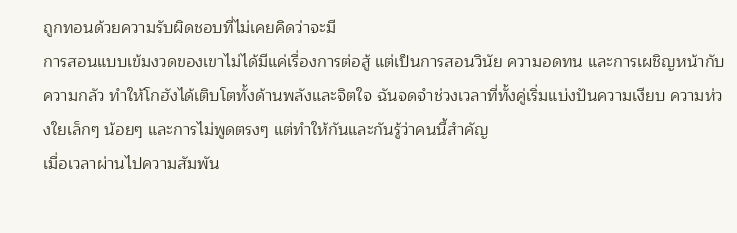ถูกทอนด้วยความรับผิดชอบที่ไม่เคยคิดว่าจะมี
การสอนแบบเข้มงวดของเขาไม่ได้มีแค่เรื่องการต่อสู้ แต่เป็นการสอนวินัย ความอดทน และการเผชิญหน้ากับความกลัว ทำให้โกฮังได้เติบโตทั้งด้านพลังและจิตใจ ฉันจดจำช่วงเวลาที่ทั้งคู่เริ่มแบ่งปันความเงียบ ความห่วงใยเล็กๆ น้อยๆ และการไม่พูดตรงๆ แต่ทำให้กันและกันรู้ว่าคนนี้สำคัญ
เมื่อเวลาผ่านไปความสัมพัน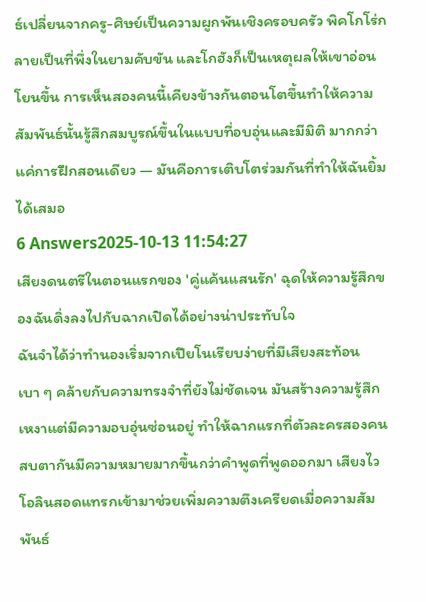ธ์เปลี่ยนจากครู-ศิษย์เป็นความผูกพันเชิงครอบครัว พิคโกโร่กลายเป็นที่พึ่งในยามคับขัน และโกฮังก็เป็นเหตุผลให้เขาอ่อนโยนขึ้น การเห็นสองคนนี้เคียงข้างกันตอนโตขึ้นทำให้ความสัมพันธ์นั้นรู้สึกสมบูรณ์ขึ้นในแบบที่อบอุ่นและมีมิติ มากกว่าแค่การฝึกสอนเดียว — มันคือการเติบโตร่วมกันที่ทำให้ฉันยิ้มได้เสมอ
6 Answers2025-10-13 11:54:27
เสียงดนตรีในตอนแรกของ 'คู่แค้นแสนรัก' ฉุดให้ความรู้สึกของฉันดิ่งลงไปกับฉากเปิดได้อย่างน่าประทับใจ
ฉันจำได้ว่าทำนองเริ่มจากเปียโนเรียบง่ายที่มีเสียงสะท้อนเบา ๆ คล้ายกับความทรงจำที่ยังไม่ชัดเจน มันสร้างความรู้สึกเหงาแต่มีความอบอุ่นซ่อนอยู่ ทำให้ฉากแรกที่ตัวละครสองคนสบตากันมีความหมายมากขึ้นกว่าคำพูดที่พูดออกมา เสียงไวโอลินสอดแทรกเข้ามาช่วยเพิ่มความตึงเครียดเมื่อความสัมพันธ์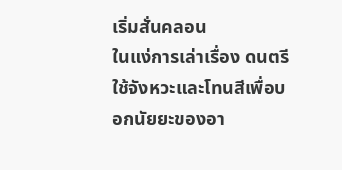เริ่มสั่นคลอน
ในแง่การเล่าเรื่อง ดนตรีใช้จังหวะและโทนสีเพื่อบอกนัยยะของอา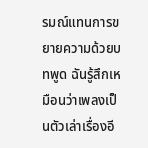รมณ์แทนการขยายความด้วยบทพูด ฉันรู้สึกเหมือนว่าเพลงเป็นตัวเล่าเรื่องอี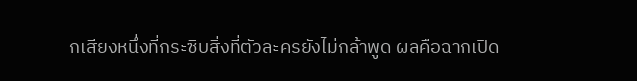กเสียงหนึ่งที่กระซิบสิ่งที่ตัวละครยังไม่กล้าพูด ผลคือฉากเปิด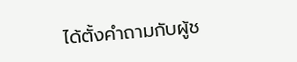ได้ตั้งคำถามกับผู้ช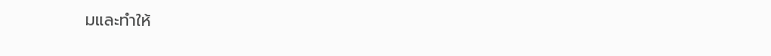มและทำให้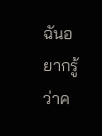ฉันอยากรู้ว่าค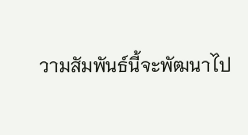วามสัมพันธ์นี้จะพัฒนาไป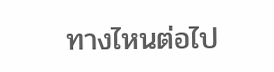ทางไหนต่อไป